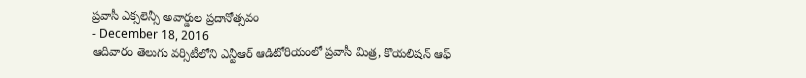ప్రవాసీ ఎక్సలెన్సీ అవార్డుల ప్రదానోత్సవం
- December 18, 2016
ఆదివారం తెలుగు వర్సిటీలోని ఎన్టీఆర్ ఆడిటోరియంలో ప్రవాసీ మిత్ర, కొయలిషన్ ఆఫ్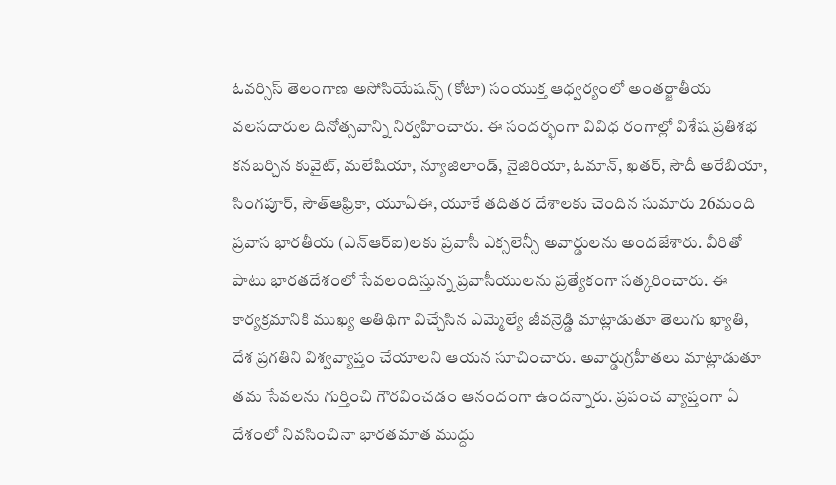ఓవర్సిస్ తెలంగాణ అసోసియేషన్స్ (కోటా) సంయుక్త ఆధ్వర్యంలో అంతర్జాతీయ వలసదారుల దినోత్సవాన్ని నిర్వహించారు. ఈ సందర్భంగా వివిధ రంగాల్లో విశేష ప్రతిశభ కనబర్చిన కువైట్, మలేషియా, న్యూజిలాండ్, నైజిరియా, ఓమాన్, ఖతర్, సౌదీ అరేబియా, సింగపూర్, సౌత్ఆఫ్రికా, యూఏఈ, యూకే తదితర దేశాలకు చెందిన సుమారు 26మంది ప్రవాస భారతీయ (ఎన్ఆర్ఐ)లకు ప్రవాసీ ఎక్సలెన్సీ అవార్డులను అందజేశారు. వీరితో పాటు భారతదేశంలో సేవలందిస్తున్న ప్రవాసీయులను ప్రత్యేకంగా సత్కరించారు. ఈ కార్యక్రమానికి ముఖ్య అతిథిగా విచ్చేసిన ఎమ్మెల్యే జీవన్రెడ్డి మాట్లాడుతూ తెలుగు ఖ్యాతి, దేశ ప్రగతిని విశ్వవ్యాప్తం చేయాలని ఆయన సూచించారు. అవార్డుగ్రహీతలు మాట్లాడుతూ తమ సేవలను గుర్తించి గౌరవించడం ఆనందంగా ఉందన్నారు. ప్రపంచ వ్యాప్తంగా ఏ దేశంలో నివసించినా భారతమాత ముద్దు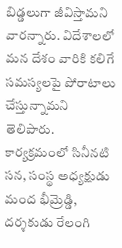బిడ్డలుగా జీవిస్తామని వారన్నారు. విదేశాలలో మన దేశం వారికి కలిగే సమస్యలపై పోరాటాలు చేస్తున్నామని తెలిపారు. కార్యక్రమంలో సినీనటి సన, సంస్థ అధ్యక్షుడు మంద భీమ్రెడ్డి, దర్శకుడు రేలంగి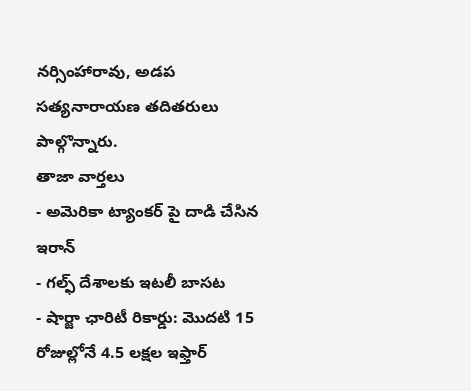నర్సింహారావు, అడప సత్యనారాయణ తదితరులు పాల్గొన్నారు.
తాజా వార్తలు
- అమెరికా ట్యాంకర్ పై దాడి చేసిన ఇరాన్
- గల్ఫ్ దేశాలకు ఇటలీ బాసట
- షార్జా ఛారిటీ రికార్డు: మొదటి 15 రోజుల్లోనే 4.5 లక్షల ఇఫ్తార్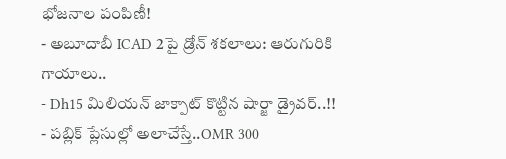భోజనాల పంపిణీ!
- అబూదాబీ ICAD 2పై డ్రోన్ శకలాలు: ఆరుగురికి గాయాలు..
- Dh15 మిలియన్ జాక్పాట్ కొట్టిన షార్జా డ్రైవర్..!!
- పబ్లిక్ ప్లేసుల్లో అలాచేస్తే..OMR 300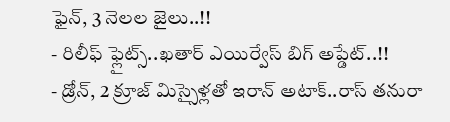ఫైన్, 3 నెలల జైలు..!!
- రిలీఫ్ ఫ్లైట్స్..ఖతార్ ఎయిర్వేస్ బిగ్ అప్డేట్..!!
- డ్రోన్, 2 క్రూజ్ మిస్సైళ్లతో ఇరాన్ అటాక్..రాస్ తనురా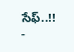సేఫ్..!!
-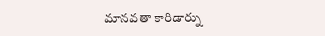మానవతా కారిడార్ను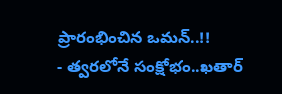ప్రారంభించిన ఒమన్..!!
- త్వరలోనే సంక్షోభం..ఖతార్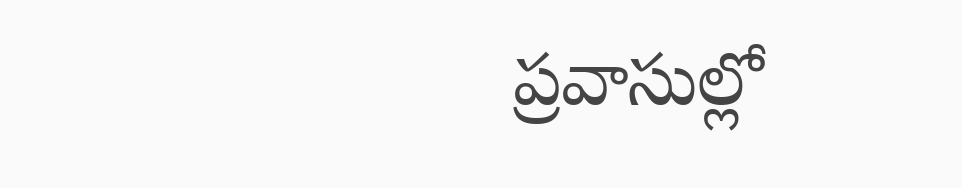ప్రవాసుల్లో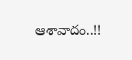ఆశావాదం..!!